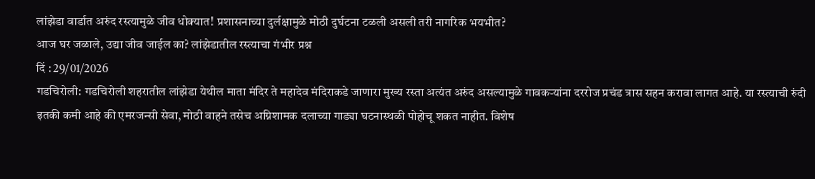लांझेडा वार्डात अरुंद रस्त्यामुळे जीव धोक्यात! प्रशासनाच्या दुर्लक्षामुळे मोठी दुर्घटना टळली असली तरी नागरिक भयभीत?
आज घर जळाले, उद्या जीव जाईल का? लांझेडातील रस्त्याचा गंभीर प्रश्न
दिं : 29/01/2026
गडचिरोली: गडचिरोली शहरातील लांझेडा येथील माता मंदिर ते महादेव मंदिराकडे जाणारा मुख्य रस्ता अत्यंत अरुंद असल्यामुळे गावकऱ्यांना दररोज प्रचंड त्रास सहन करावा लागत आहे. या रस्त्याची रुंदी इतकी कमी आहे की एमरजन्सी सेवा, मोठी वाहने तसेच अग्निशामक दलाच्या गाड्या घटनास्थळी पोहोचू शकत नाहीत. विशेष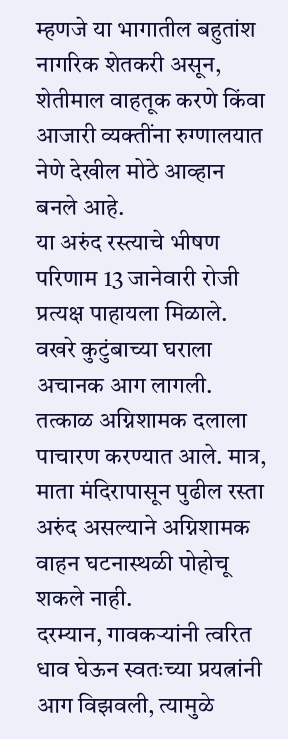म्हणजे या भागातील बहुतांश नागरिक शेतकरी असून, शेतीमाल वाहतूक करणे किंवा आजारी व्यक्तींना रुग्णालयात नेणे देखील मोठे आव्हान बनले आहे.
या अरुंद रस्त्याचे भीषण परिणाम 13 जानेवारी रोजी प्रत्यक्ष पाहायला मिळाले. वखरे कुटुंबाच्या घराला अचानक आग लागली. तत्काळ अग्निशामक दलाला पाचारण करण्यात आले. मात्र, माता मंदिरापासून पुढील रस्ता अरुंद असल्याने अग्निशामक वाहन घटनास्थळी पोहोचू शकले नाही.
दरम्यान, गावकऱ्यांनी त्वरित धाव घेऊन स्वतःच्या प्रयत्नांनी आग विझवली, त्यामुळे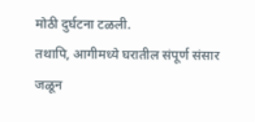मोठी दुर्घटना टळली.
तथापि, आगीमध्ये घरातील संपूर्ण संसार जळून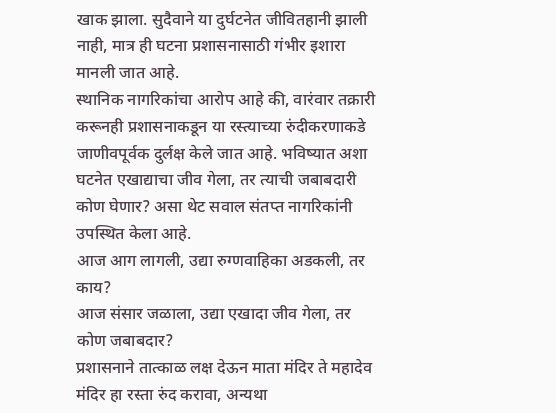खाक झाला. सुदैवाने या दुर्घटनेत जीवितहानी झाली नाही, मात्र ही घटना प्रशासनासाठी गंभीर इशारा मानली जात आहे.
स्थानिक नागरिकांचा आरोप आहे की, वारंवार तक्रारी करूनही प्रशासनाकडून या रस्त्याच्या रुंदीकरणाकडे जाणीवपूर्वक दुर्लक्ष केले जात आहे. भविष्यात अशा घटनेत एखाद्याचा जीव गेला, तर त्याची जबाबदारी कोण घेणार? असा थेट सवाल संतप्त नागरिकांनी उपस्थित केला आहे.
आज आग लागली, उद्या रुग्णवाहिका अडकली, तर काय?
आज संसार जळाला, उद्या एखादा जीव गेला, तर कोण जबाबदार?
प्रशासनाने तात्काळ लक्ष देऊन माता मंदिर ते महादेव मंदिर हा रस्ता रुंद करावा, अन्यथा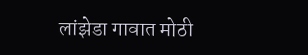लांझेडा गावात मोठी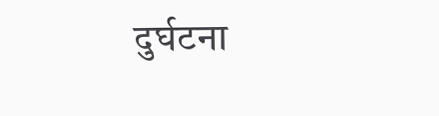दुर्घटना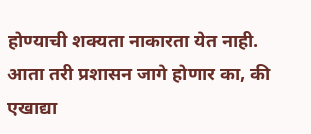होण्याची शक्यता नाकारता येत नाही. आता तरी प्रशासन जागे होणार का, की एखाद्या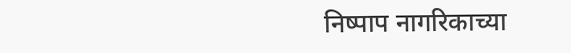निष्पाप नागरिकाच्या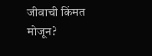जीवाची किंमत मोजून?